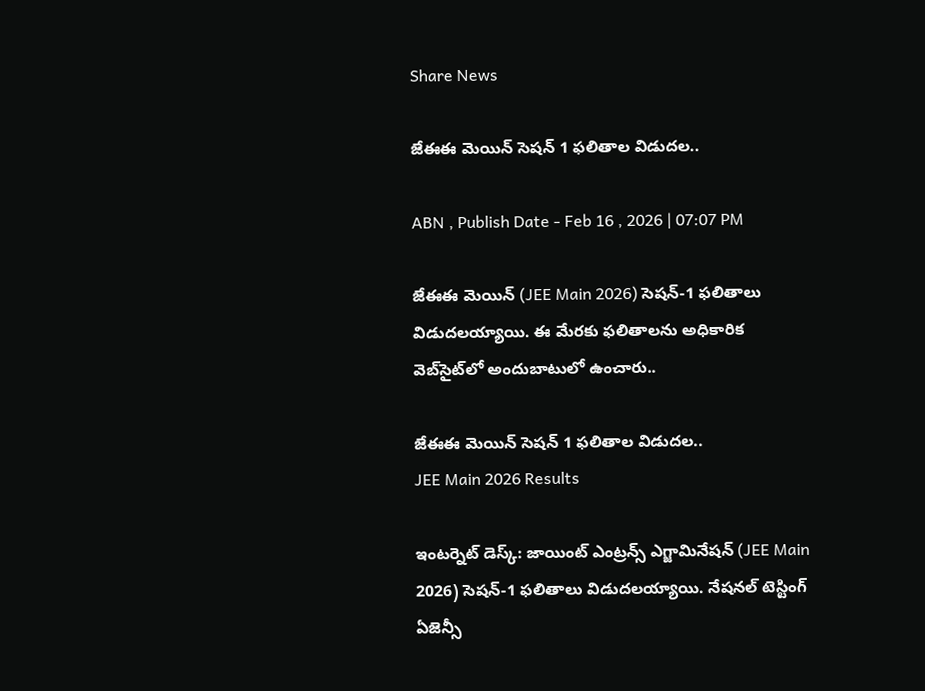Share News

జేఈఈ మెయిన్‌ సెషన్ 1 ఫలితాల విడుదల..

ABN , Publish Date - Feb 16 , 2026 | 07:07 PM

జేఈఈ మెయిన్‌ (JEE Main 2026) సెషన్-1 ఫలితాలు విడుదలయ్యాయి. ఈ మేరకు ఫలితాలను అధికారిక వెబ్‌సైట్‌లో అందుబాటులో ఉంచారు..

జేఈఈ మెయిన్‌ సెషన్ 1 ఫలితాల విడుదల..
JEE Main 2026 Results

ఇంటర్నెట్ డెస్క్: జాయింట్‌ ఎంట్రన్స్‌ ఎగ్జామినేషన్‌ (JEE Main 2026) సెషన్-1 ఫలితాలు విడుదలయ్యాయి. నేషనల్ టెస్టింగ్ ఏజెన్సీ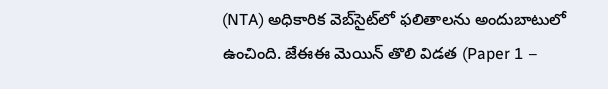(NTA) అధికారిక వెబ్‌సైట్‌లో ఫలితాలను అందుబాటులో ఉంచింది. జేఈఈ మెయిన్‌ తొలి విడత (Paper 1 –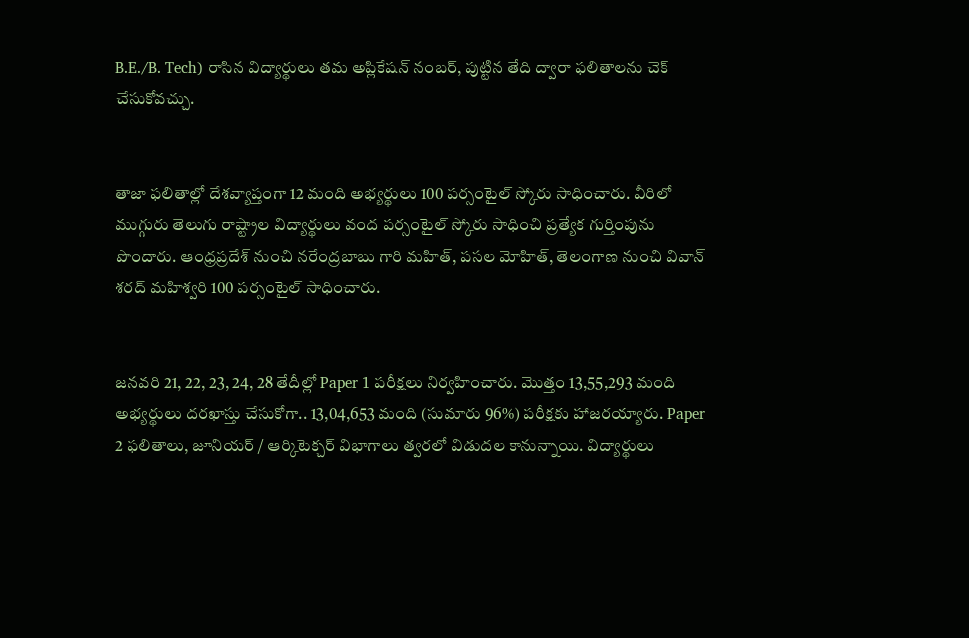B.E./B. Tech) రాసిన విద్యార్థులు తమ అప్లికేషన్ నంబర్‌, పుట్టిన తేది ద్వారా ఫలితాలను చెక్ చేసుకోవచ్చు.


తాజా ఫలితాల్లో దేశవ్యాప్తంగా 12 మంది అభ్యర్థులు 100 పర్సంటైల్‌ స్కోరు సాధించారు. వీరిలో ముగ్గురు తెలుగు రాష్ట్రాల విద్యార్థులు వంద పర్సంటైల్‌ స్కోరు సాధించి ప్రత్యేక గుర్తింపును పొందారు. ఆంధ్రప్రదేశ్ నుంచి నరేంద్రబాబు గారి మహిత్‌, పసల మోహిత్‌, తెలంగాణ నుంచి వివాన్‌ శరద్‌ మహిశ్వరి 100 పర్సంటైల్‌ సాధించారు.


జనవరి 21, 22, 23, 24, 28 తేదీల్లో Paper 1 పరీక్షలు నిర్వహించారు. మొత్తం 13,55,293 మంది అభ్యర్థులు దరఖాస్తు చేసుకోగా.. 13,04,653 మంది (సుమారు 96%) పరీక్షకు హాజరయ్యారు. Paper 2 ఫలితాలు, జూనియర్ / ఆర్కిటెక్చర్ విభాగాలు త్వరలో విడుదల కానున్నాయి. విద్యార్థులు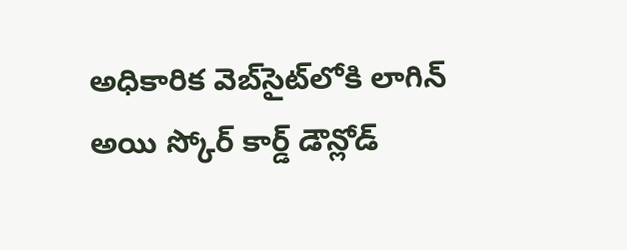అధికారిక వెబ్‌సైట్‌లోకి లాగిన్ అయి స్కోర్ కార్డ్ డౌన్లోడ్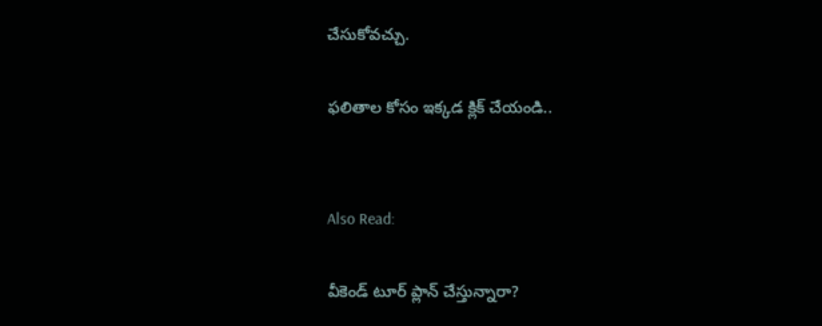చేసుకోవచ్చు.

ఫలితాల కోసం ఇక్కడ క్లిక్ చేయండి..


Also Read:

వీకెండ్ టూర్ ప్లాన్ చేస్తున్నారా?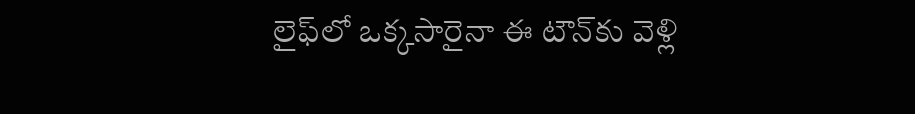లైఫ్‌లో ఒక్కసారైనా ఈ టౌన్‌కు వెళ్లి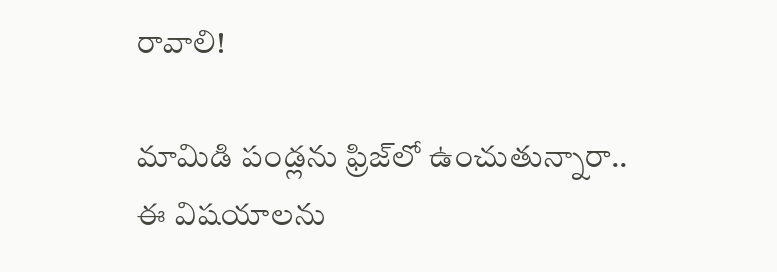రావాలి!

మామిడి పండ్లను ఫ్రిజ్‌లో ఉంచుతున్నారా.. ఈ విషయాలను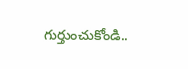గుర్తుంచుకోండి..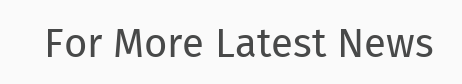For More Latest News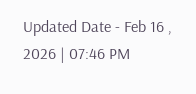Updated Date - Feb 16 , 2026 | 07:46 PM